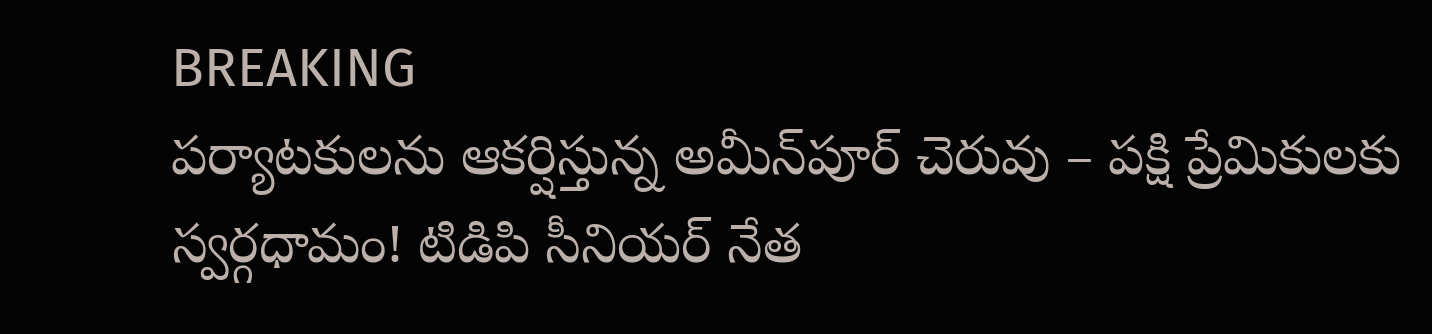BREAKING
పర్యాటకులను ఆకర్షిస్తున్న అమీన్‌పూర్ చెరువు – పక్షి ప్రేమికులకు స్వర్గధామం! టిడిపి సీనియర్ నేత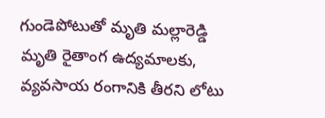గుండెపోటుతో మృతి మల్లారెడ్డి మృతి రైతాంగ ఉద్యమాలకు, వ్యవసాయ రంగానికి తీరని లోటు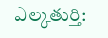ఎల్కతుర్తి: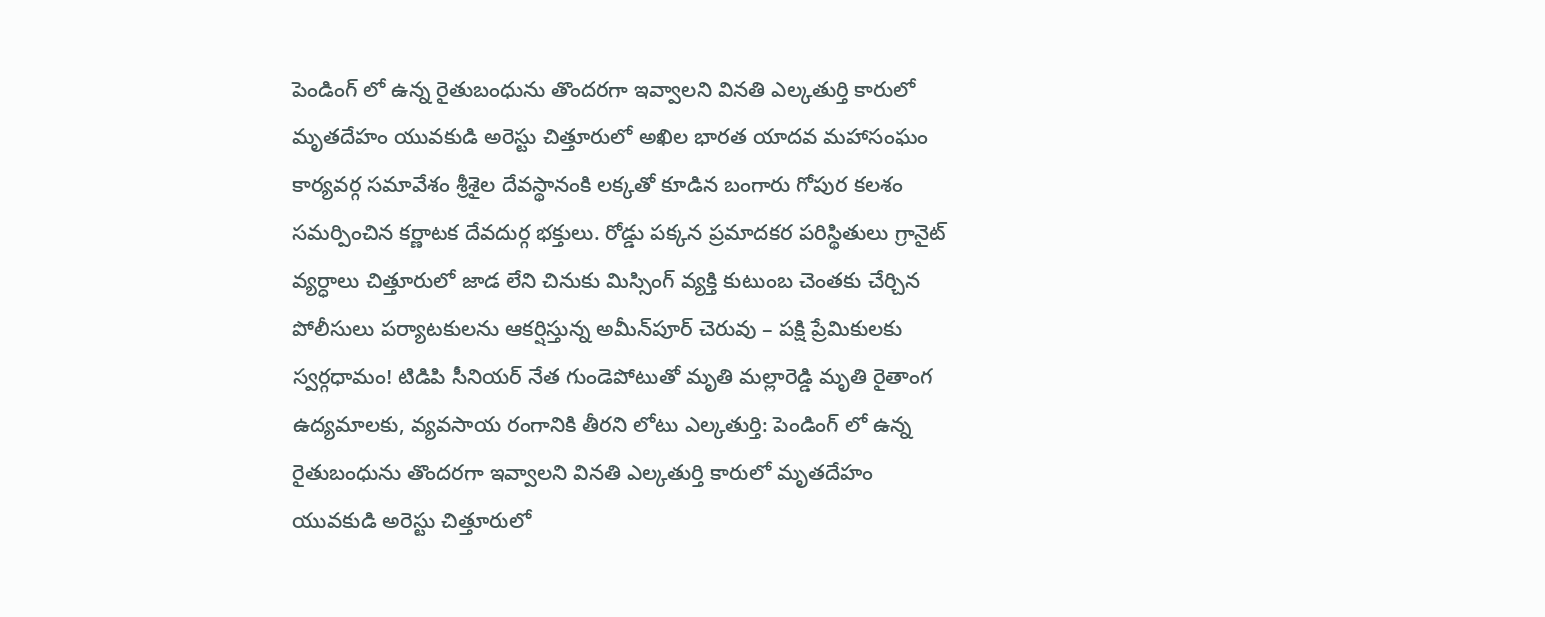పెండింగ్ లో ఉన్న రైతుబంధును తొందరగా ఇవ్వాలని వినతి ఎల్కతుర్తి కారులో మృతదేహం యువకుడి అరెస్టు చిత్తూరులో అఖిల భారత యాదవ మహాసంఘం కార్యవర్గ సమావేశం శ్రీశైల దేవస్థానంకి లక్కతో కూడిన బంగారు గోపుర కలశం సమర్పించిన కర్ణాటక దేవదుర్గ భక్తులు. రోడ్డు పక్కన ప్రమాదకర పరిస్థితులు గ్రానైట్ వ్యర్ధాలు చిత్తూరులో జాడ లేని చినుకు మిస్సింగ్ వ్యక్తి కుటుంబ చెంతకు చేర్చిన పోలీసులు పర్యాటకులను ఆకర్షిస్తున్న అమీన్‌పూర్ చెరువు – పక్షి ప్రేమికులకు స్వర్గధామం! టిడిపి సీనియర్ నేత గుండెపోటుతో మృతి మల్లారెడ్డి మృతి రైతాంగ ఉద్యమాలకు, వ్యవసాయ రంగానికి తీరని లోటు ఎల్కతుర్తి: పెండింగ్ లో ఉన్న రైతుబంధును తొందరగా ఇవ్వాలని వినతి ఎల్కతుర్తి కారులో మృతదేహం యువకుడి అరెస్టు చిత్తూరులో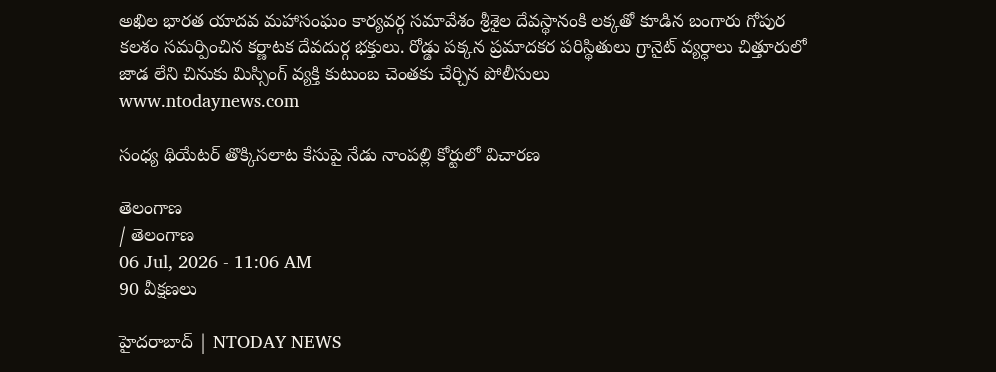అఖిల భారత యాదవ మహాసంఘం కార్యవర్గ సమావేశం శ్రీశైల దేవస్థానంకి లక్కతో కూడిన బంగారు గోపుర కలశం సమర్పించిన కర్ణాటక దేవదుర్గ భక్తులు. రోడ్డు పక్కన ప్రమాదకర పరిస్థితులు గ్రానైట్ వ్యర్ధాలు చిత్తూరులో జాడ లేని చినుకు మిస్సింగ్ వ్యక్తి కుటుంబ చెంతకు చేర్చిన పోలీసులు
www.ntodaynews.com

సంధ్య థియేటర్ తొక్కిసలాట కేసుపై నేడు నాంపల్లి కోర్టులో విచారణ

తెలంగాణ
/ తెలంగాణ
06 Jul, 2026 - 11:06 AM
90 వీక్షణలు

హైదరాబాద్ | NTODAY NEWS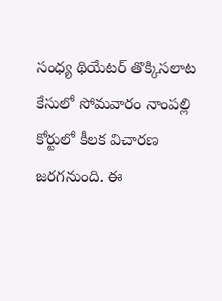సంధ్య థియేటర్ తొక్కిసలాట కేసులో సోమవారం నాంపల్లి కోర్టులో కీలక విచారణ జరగనుంది. ఈ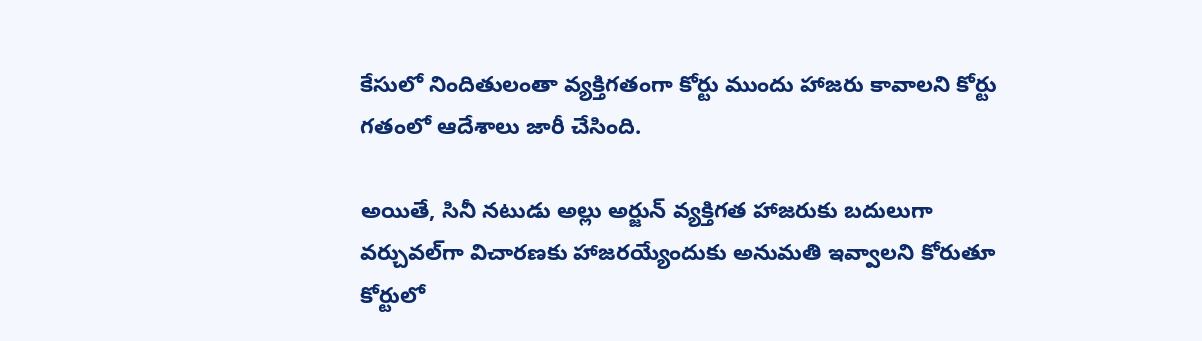కేసులో నిందితులంతా వ్యక్తిగతంగా కోర్టు ముందు హాజరు కావాలని కోర్టు గతంలో ఆదేశాలు జారీ చేసింది.

అయితే, సినీ నటుడు అల్లు అర్జున్ వ్యక్తిగత హాజరుకు బదులుగా వర్చువల్‌గా విచారణకు హాజరయ్యేందుకు అనుమతి ఇవ్వాలని కోరుతూ కోర్టులో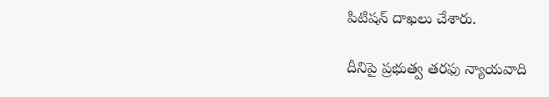పిటిషన్ దాఖలు చేశారు.

దీనిపై ప్రభుత్వ తరఫు న్యాయవాది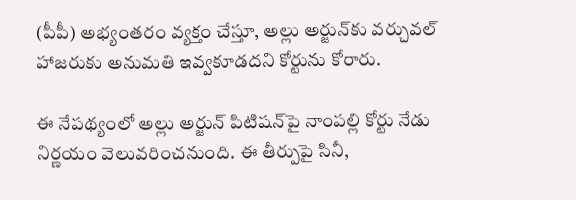(పీపీ) అభ్యంతరం వ్యక్తం చేస్తూ, అల్లు అర్జున్‌కు వర్చువల్ హాజరుకు అనుమతి ఇవ్వకూడదని కోర్టును కోరారు.

ఈ నేపథ్యంలో అల్లు అర్జున్ పిటిషన్‌పై నాంపల్లి కోర్టు నేడు నిర్ణయం వెలువరించనుంది. ఈ తీర్పుపై సినీ,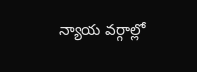న్యాయ వర్గాల్లో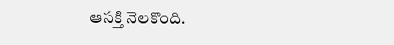ఆసక్తి నెలకొంది.